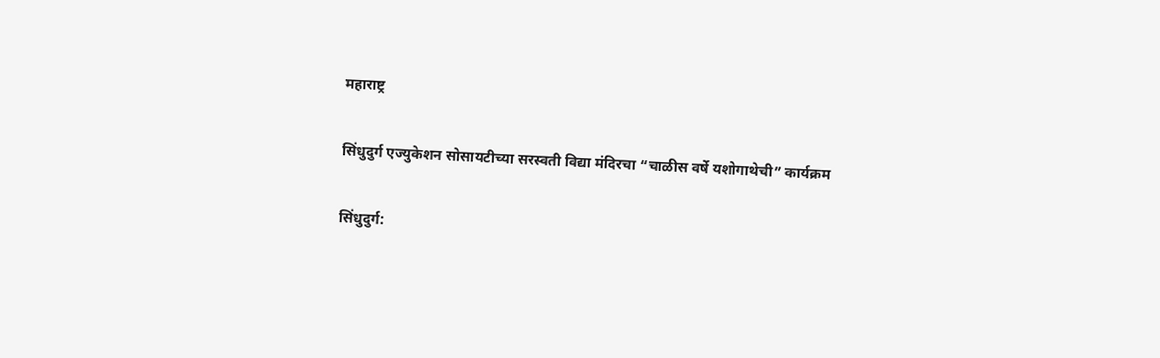महाराष्ट्र

सिंधुदुर्ग एज्युकेशन सोसायटीच्या सरस्वती विद्या मंदिरचा “चाळीस वर्षे यशोगाथेची” कार्यक्रम

सिंधुदुर्ग: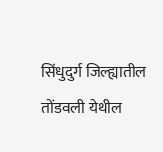सिंधुदुर्ग जिल्ह्यातील तोंडवली येथील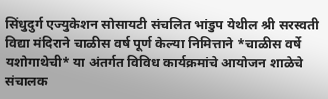सिंधुदुर्ग एज्युकेशन सोसायटी संचलित भांडुप येथील श्री सरस्वती विद्या मंदिराने चाळीस वर्ष पूर्ण केल्या निमित्ताने *चाळीस वर्षे यशोगाथेची* या अंतर्गत विविध कार्यक्रमांचे आयोजन शाळेचे संचालक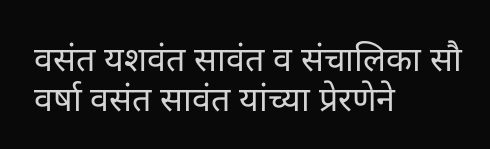वसंत यशवंत सावंत व संचालिका सौ वर्षा वसंत सावंत यांच्या प्रेरणेने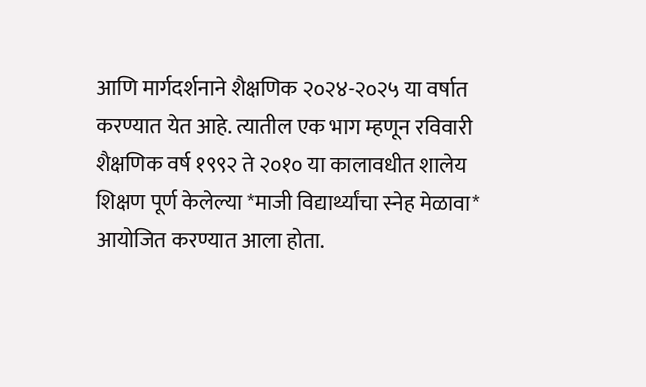आणि मार्गदर्शनाने शैक्षणिक २०२४-२०२५ या वर्षात करण्यात येत आहे. त्यातील एक भाग म्हणून रविवारी शैक्षणिक वर्ष १९९२ ते २०१० या कालावधीत शालेय शिक्षण पूर्ण केलेल्या *माजी विद्यार्थ्यांचा स्नेह मेळावा* आयोजित करण्यात आला होता.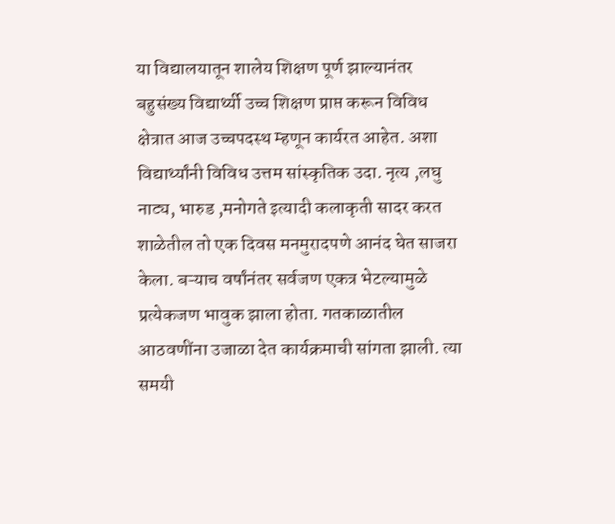या विद्यालयातून शालेय शिक्षण पूर्ण झाल्यानंतर बहुसंख्य विद्यार्थ्यी उच्च शिक्षण प्राप्त करून विविध क्षेत्रात आज उच्चपदस्थ म्हणून कार्यरत आहेत. अशा विद्यार्थ्यांनी विविध उत्तम सांस्कृतिक उदा. नृत्य ,लघु नाट्य, भारुड ,मनोगते इत्यादी कलाकृती सादर करत शाळेतील तो एक दिवस मनमुरादपणे आनंद घेत साजरा केला. बऱ्याच वर्षांनंतर सर्वजण एकत्र भेटल्यामुळे प्रत्येकजण भावुक झाला होता. गतकाळातील आठवणींना उजाळा देत कार्यक्रमाची सांगता झाली. त्या समयी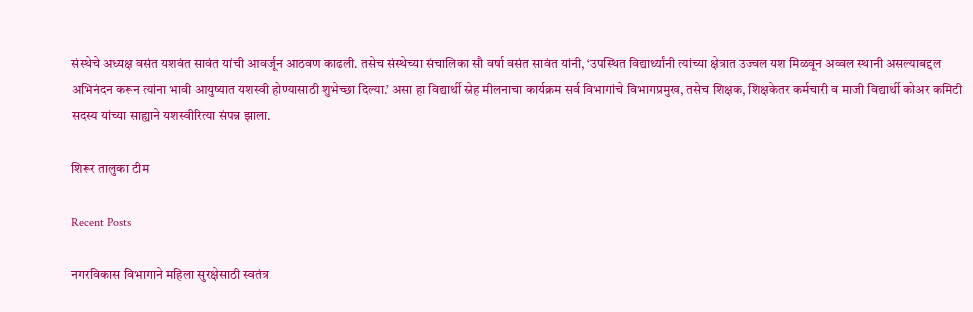संस्थेचे अध्यक्ष वसंत यशवंत सावंत यांची आवर्जून आठवण काढली. तसेच संस्थेच्या संचालिका सौ वर्षा वसंत सावंत यांनी, ‘उपस्थित विद्यार्थ्यांनी त्यांच्या क्षेत्रात उज्वल यश मिळवून अव्वल स्थानी असल्याबद्दल अभिनंदन करून त्यांना भावी आयुष्यात यशस्वी होण्यासाठी शुभेच्छा दिल्या.’ असा हा विद्यार्थी स्नेह मीलनाचा कार्यक्रम सर्व विभागांचे विभागप्रमुख, तसेच शिक्षक, शिक्षकेतर कर्मचारी व माजी विद्यार्थी कोअर कमिटी सदस्य यांच्या साह्याने यशस्वीरित्या संपन्न झाला.

शिरूर तालुका टीम

Recent Posts

नगरविकास विभागाने महिला सुरक्षेसाठी स्वतंत्र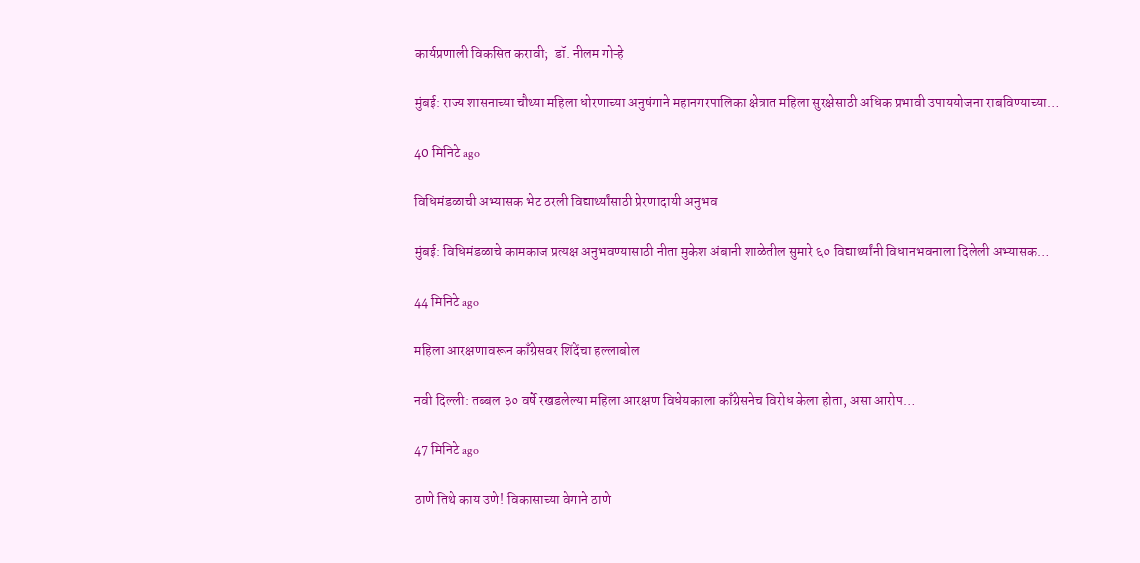कार्यप्रणाली विकसित करावी;  डॉ. नीलम गोऱ्हे

मुंबई: राज्य शासनाच्या चौथ्या महिला धोरणाच्या अनुषंगाने महानगरपालिका क्षेत्रात महिला सुरक्षेसाठी अधिक प्रभावी उपाययोजना राबविण्याच्या…

40 मिनिटे ago

विधिमंडळाची अभ्यासक भेट ठरली विद्यार्थ्यांसाठी प्रेरणादायी अनुभव

मुंबई: विधिमंडळाचे कामकाज प्रत्यक्ष अनुभवण्यासाठी नीता मुकेश अंबानी शाळेतील सुमारे ६० विद्यार्थ्यांनी विधानभवनाला दिलेली अभ्यासक…

44 मिनिटे ago

महिला आरक्षणावरून काँग्रेसवर शिंदेंचा हल्लाबोल

नवी दिल्ली: तब्बल ३० वर्षे रखडलेल्या महिला आरक्षण विधेयकाला काँग्रेसनेच विरोध केला होता, असा आरोप…

47 मिनिटे ago

ठाणे तिथे काय उणे! विकासाच्या वेगाने ठाणे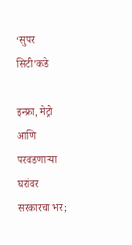‘सुपर सिटी’कडे

इन्फ्रा, मेट्रो आणि परवडणाऱ्या घरांवर सरकारचा भर;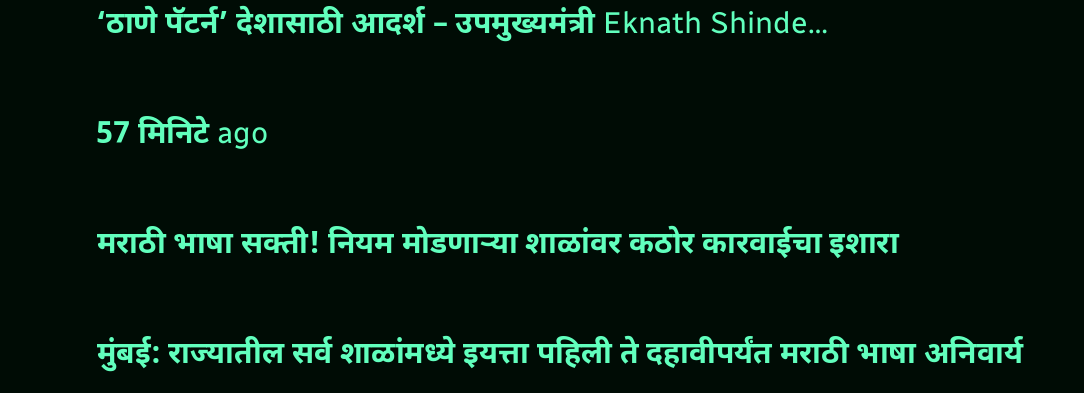‘ठाणे पॅटर्न’ देशासाठी आदर्श – उपमुख्यमंत्री Eknath Shinde…

57 मिनिटे ago

मराठी भाषा सक्ती! नियम मोडणाऱ्या शाळांवर कठोर कारवाईचा इशारा

मुंबई: राज्यातील सर्व शाळांमध्ये इयत्ता पहिली ते दहावीपर्यंत मराठी भाषा अनिवार्य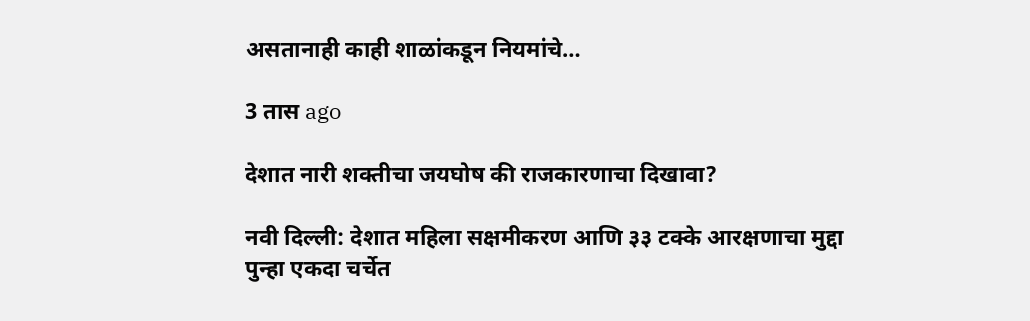असतानाही काही शाळांकडून नियमांचे…

3 तास ago

देशात नारी शक्तीचा जयघोष की राजकारणाचा दिखावा?

नवी दिल्ली: देशात महिला सक्षमीकरण आणि ३३ टक्के आरक्षणाचा मुद्दा पुन्हा एकदा चर्चेत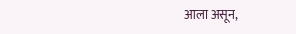आला असून,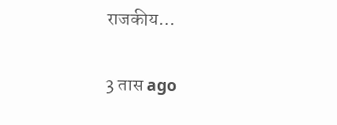राजकीय…

3 तास ago